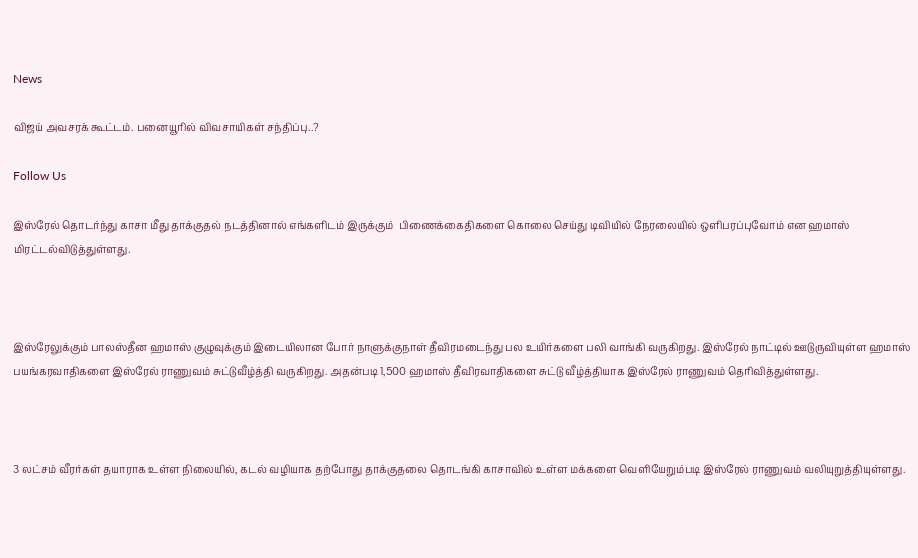News

விஜய் அவசரக் கூட்டம். பனையூரில் விவசாயிகள் சந்திப்பு..?

Follow Us

இஸ்ரேல் தொடர்ந்து காசா மீது தாக்குதல் நடத்தினால் எங்களிடம் இருக்கும்  பிணைக்கைதிகளை கொலை செய்து டிவியில் நேரலையில் ஒளிபரப்புவோம் என ஹமாஸ் மிரட்டல்விடுத்துள்ளது.



இஸ்ரேலுக்கும் பாலஸ்தீன ஹமாஸ் குழுவுக்கும் இடையிலான போர் நாளுக்குநாள் தீவிரமடைந்து பல உயிர்களை பலி வாங்கி வருகிறது. இஸ்ரேல் நாட்டில் ஊடுருவியுள்ள ஹமாஸ் பயங்கரவாதிகளை இஸ்ரேல் ராணுவம் சுட்டுவீழ்த்தி வருகிறது. அதன்படி 1,500 ஹமாஸ் தீவிரவாதிகளை சுட்டு வீழ்த்தியாக இஸ்ரேல் ராணுவம் தெரிவித்துள்ளது.



3 லட்சம் வீரர்கள் தயாராக உள்ள நிலையில், கடல் வழியாக தற்போது தாக்குதலை தொடங்கி காசாவில் உள்ள மக்களை வெளியேறும்படி இஸ்ரேல் ராணுவம் வலியுறுத்தியுள்ளது.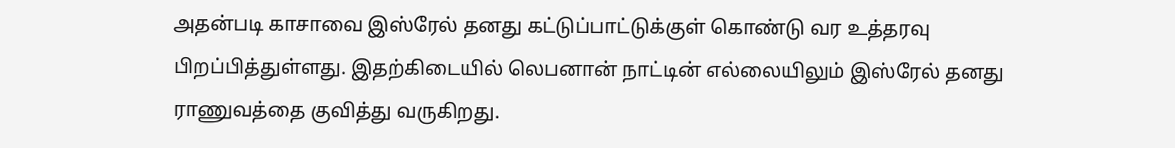அதன்படி காசாவை இஸ்ரேல் தனது கட்டுப்பாட்டுக்குள் கொண்டு வர உத்தரவு பிறப்பித்துள்ளது. இதற்கிடையில் லெபனான் நாட்டின் எல்லையிலும் இஸ்ரேல் தனது ராணுவத்தை குவித்து வருகிறது.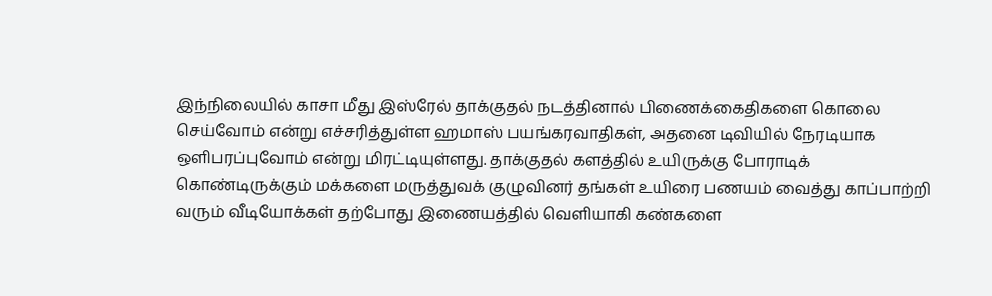இந்நிலையில் காசா மீது இஸ்ரேல் தாக்குதல் நடத்தினால் பிணைக்கைதிகளை கொலை செய்வோம் என்று எச்சரித்துள்ள ஹமாஸ் பயங்கரவாதிகள், அதனை டிவியில் நேரடியாக ஒளிபரப்புவோம் என்று மிரட்டியுள்ளது. தாக்குதல் களத்தில் உயிருக்கு போராடிக் கொண்டிருக்கும் மக்களை மருத்துவக் குழுவினர் தங்கள் உயிரை பணயம் வைத்து காப்பாற்றி வரும் வீடியோக்கள் தற்போது இணையத்தில் வெளியாகி கண்களை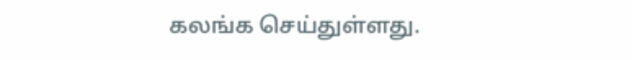கலங்க செய்துள்ளது.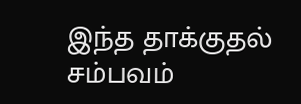இந்த தாக்குதல் சம்பவம்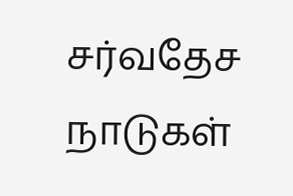சர்வதேச நாடுகள்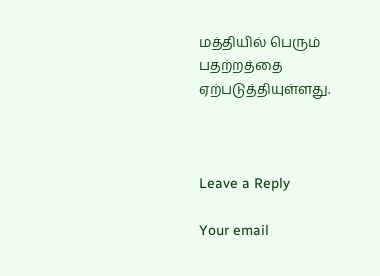மத்தியில் பெரும் பதற்றத்தை ஏற்படுத்தியுள்ளது.



Leave a Reply

Your email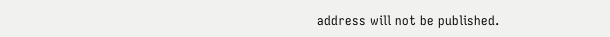address will not be published.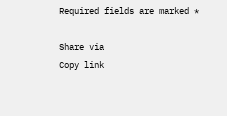Required fields are marked *

Share via
Copy link